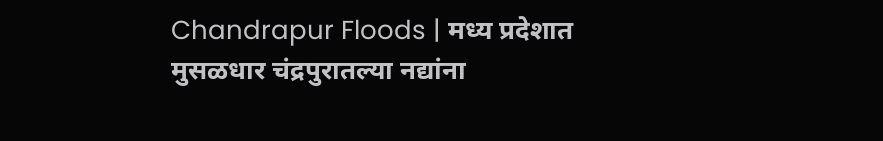Chandrapur Floods | मध्य प्रदेशात मुसळधार चंद्रपुरातल्या नद्यांना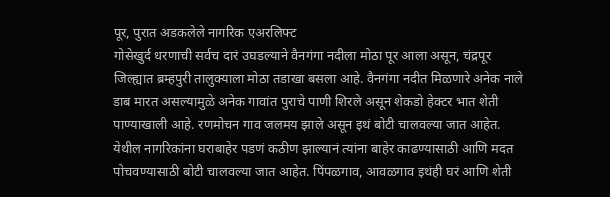पूर, पुरात अडकलेले नागरिक एअरलिफ्ट
गोसेखुर्द धरणाची सर्वच दारं उघडल्याने वैनगंगा नदीला मोठा पूर आला असून, चंद्रपूर जिल्ह्यात ब्रम्हपुरी तालुक्याला मोठा तडाखा बसला आहे. वैनगंगा नदीत मिळणारे अनेक नाले डाब मारत असल्यामुळे अनेक गावांत पुराचे पाणी शिरले असून शेकडो हेक्टर भात शेती पाण्याखाली आहे. रणमोचन गाव जलमय झाले असून इथं बोटी चालवल्या जात आहेत. येथील नागरिकांना घराबाहेर पडणं कठीण झाल्यानं त्यांना बाहेर काढण्यासाठी आणि मदत पोचवण्यासाठी बोटी चालवल्या जात आहेत. पिंपळगाव, आवळगाव इथंही घरं आणि शेती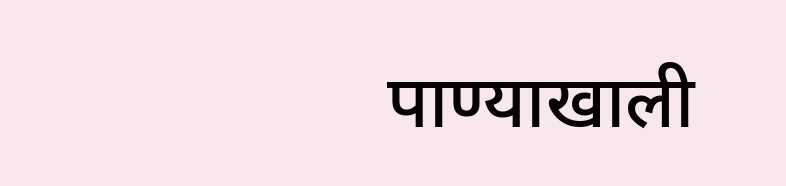पाण्याखाली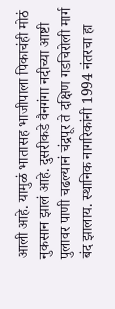आली आहे. यामुळं भातासह भाजीपाला पिकाचंही मोठं नुकसान झालं आहे. दुसरीकडे वैनगंगा नदीच्या आष्टी पुलावर पाणी चढल्यानं चंद्रपूर ते दक्षिण गडचिरोली मार्ग बंद झालाय. स्थानिक नागरिकांनी 1994 नंतरचा हा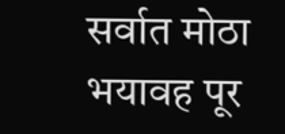सर्वात मोठा भयावह पूर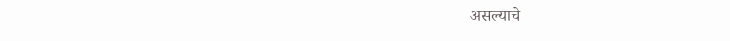असल्याचे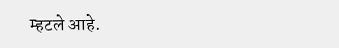म्हटले आहे.